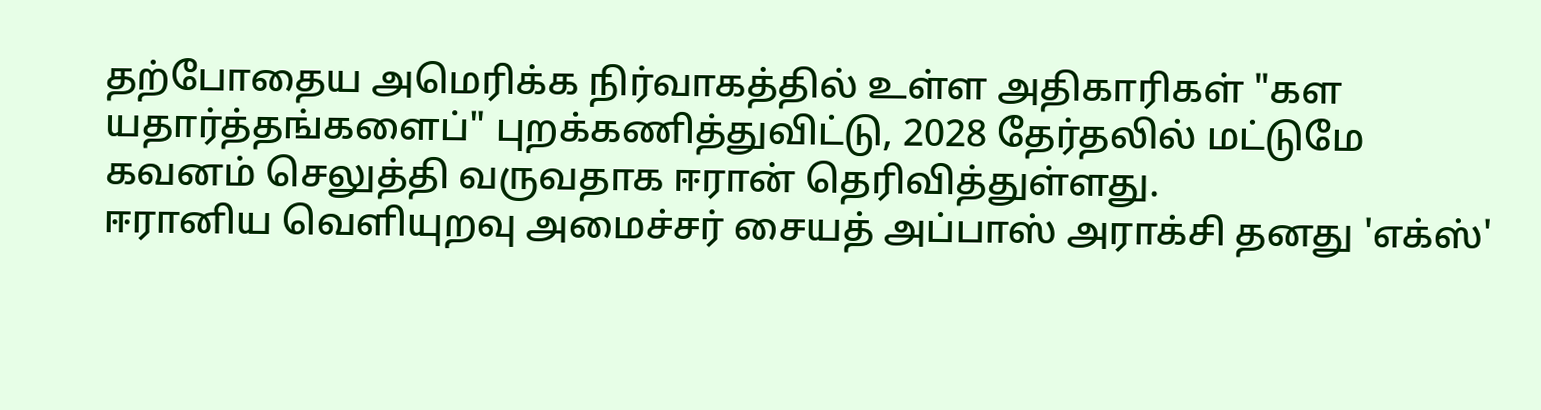தற்போதைய அமெரிக்க நிர்வாகத்தில் உள்ள அதிகாரிகள் "கள யதார்த்தங்களைப்" புறக்கணித்துவிட்டு, 2028 தேர்தலில் மட்டுமே கவனம் செலுத்தி வருவதாக ஈரான் தெரிவித்துள்ளது.
ஈரானிய வெளியுறவு அமைச்சர் சையத் அப்பாஸ் அராக்சி தனது 'எக்ஸ்'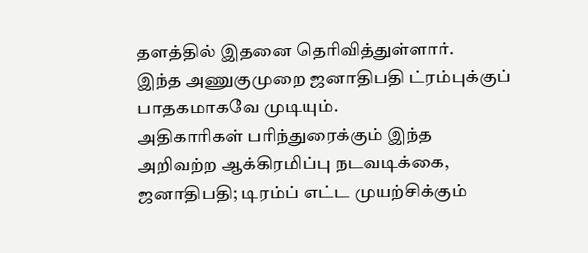தளத்தில் இதனை தெரிவித்துள்ளார்.
இந்த அணுகுமுறை ஜனாதிபதி ட்ரம்புக்குப் பாதகமாகவே முடியும்.
அதிகாரிகள் பரிந்துரைக்கும் இந்த அறிவற்ற ஆக்கிரமிப்பு நடவடிக்கை, ஜனாதிபதி; டிரம்ப் எட்ட முயற்சிக்கும்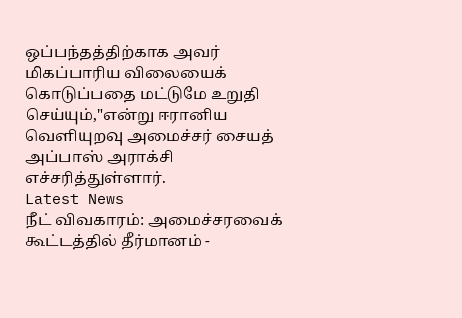ஒப்பந்தத்திற்காக அவர் மிகப்பாரிய விலையைக் கொடுப்பதை மட்டுமே உறுதி செய்யும்,"என்று ஈரானிய வெளியுறவு அமைச்சர் சையத் அப்பாஸ் அராக்சி எச்சரித்துள்ளார்.
Latest News
நீட் விவகாரம்: அமைச்சரவைக் கூட்டத்தில் தீர்மானம் -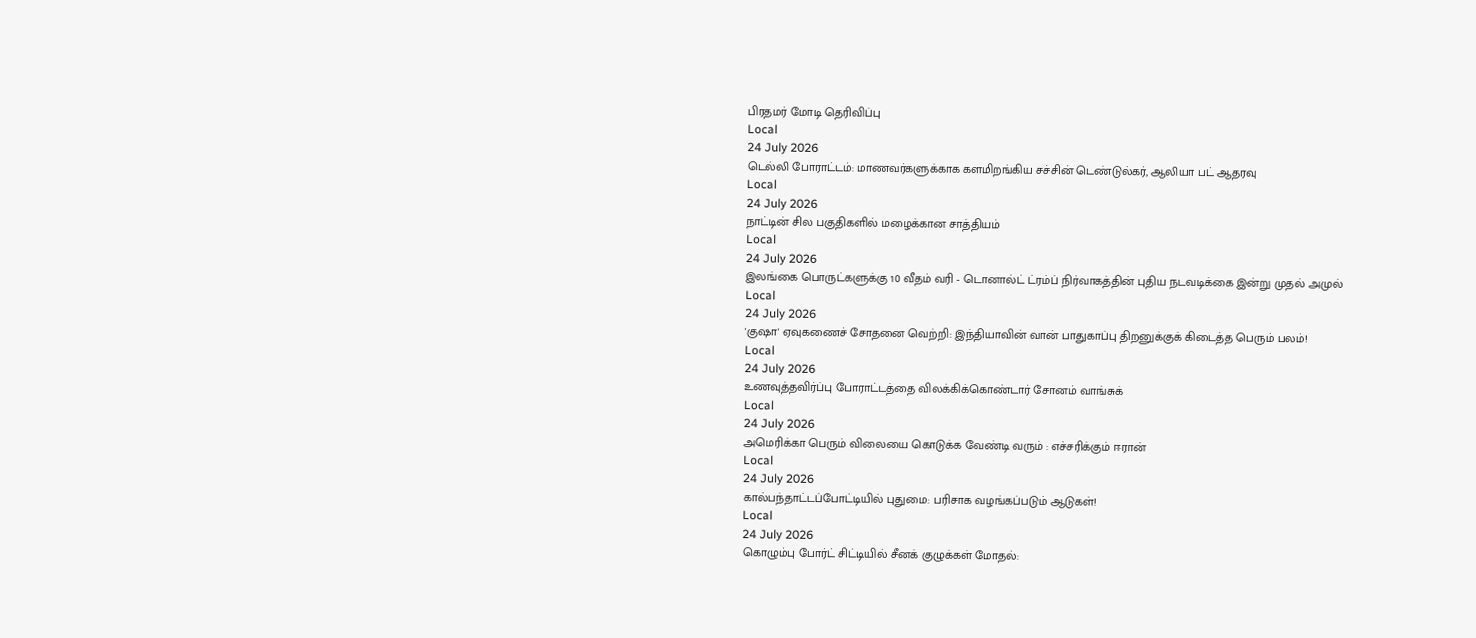பிரதமர் மோடி தெரிவிப்பு
Local
24 July 2026
டெல்லி போராட்டம்: மாணவர்களுக்காக களமிறங்கிய சச்சின் டெண்டுல்கர், ஆலியா பட் ஆதரவு
Local
24 July 2026
நாட்டின் சில பகுதிகளில் மழைக்கான சாத்தியம்
Local
24 July 2026
இலங்கை பொருட்களுக்கு 10 வீதம் வரி - டொனால்ட் ட்ரம்ப் நிர்வாகத்தின் புதிய நடவடிக்கை இன்று முதல் அமுல்
Local
24 July 2026
'குஷா' ஏவுகணைச் சோதனை வெற்றி: இந்தியாவின் வான் பாதுகாப்பு திறனுக்குக் கிடைத்த பெரும் பலம்!
Local
24 July 2026
உணவுத்தவிர்ப்பு போராட்டத்தை விலக்கிக்கொண்டார் சோனம் வாங்சுக்
Local
24 July 2026
அமெரிக்கா பெரும் விலையை கொடுக்க வேண்டி வரும் : எச்சரிக்கும் ஈரான்
Local
24 July 2026
கால்பந்தாட்டப்போட்டியில் புதுமை: பரிசாக வழங்கப்படும் ஆடுகள்!
Local
24 July 2026
கொழும்பு போர்ட் சிட்டியில் சீனக் குழுக்கள் மோதல்: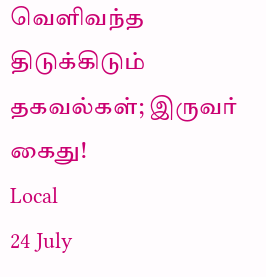வெளிவந்த திடுக்கிடும் தகவல்கள்; இருவர் கைது!
Local
24 July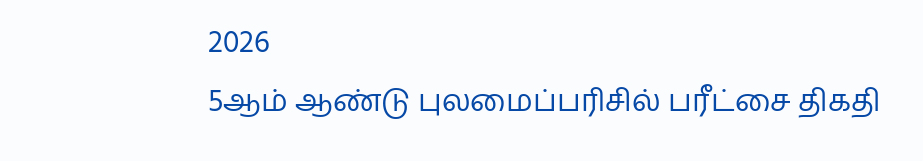2026
5ஆம் ஆண்டு புலமைப்பரிசில் பரீட்சை திகதி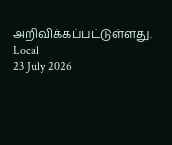அறிவிக்கப்பட்டுள்ளது.
Local
23 July 2026